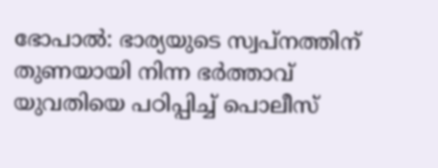ഭോപാൽ: ഭാര്യയുടെ സ്വപ്നത്തിന് തുണയായി നിന്ന ഭർത്താവ് യുവതിയെ പഠിപ്പിച്ച് പൊലീസ്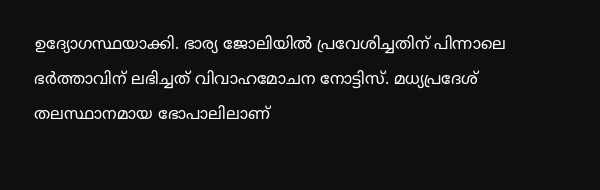ഉദ്യോഗസ്ഥയാക്കി. ഭാര്യ ജോലിയിൽ പ്രവേശിച്ചതിന് പിന്നാലെ ഭർത്താവിന് ലഭിച്ചത് വിവാഹമോചന നോട്ടിസ്. മധ്യപ്രദേശ് തലസ്ഥാനമായ ഭോപാലിലാണ്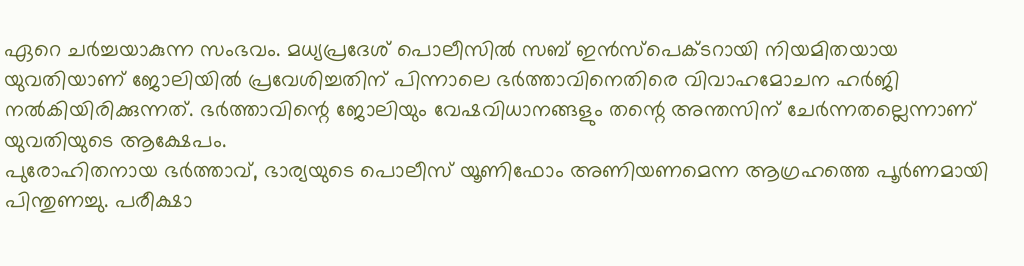ഏറെ ചർച്ചയാകുന്ന സംഭവം. മധ്യപ്രദേശ് പൊലീസിൽ സബ് ഇൻസ്പെക്ടറായി നിയമിതയായ യുവതിയാണ് ജോലിയിൽ പ്രവേശിച്ചതിന് പിന്നാലെ ഭർത്താവിനെതിരെ വിവാഹമോചന ഹർജി നൽകിയിരിക്കുന്നത്. ഭർത്താവിന്റെ ജോലിയും വേഷവിധാനങ്ങളും തന്റെ അന്തസിന് ചേർന്നതല്ലെന്നാണ് യുവതിയുടെ ആക്ഷേപം.
പുരോഹിതനായ ഭർത്താവ്, ഭാര്യയുടെ പൊലീസ് യൂണിഫോം അണിയണമെന്ന ആഗ്രഹത്തെ പൂർണമായി പിന്തുണച്ചു. പരീക്ഷാ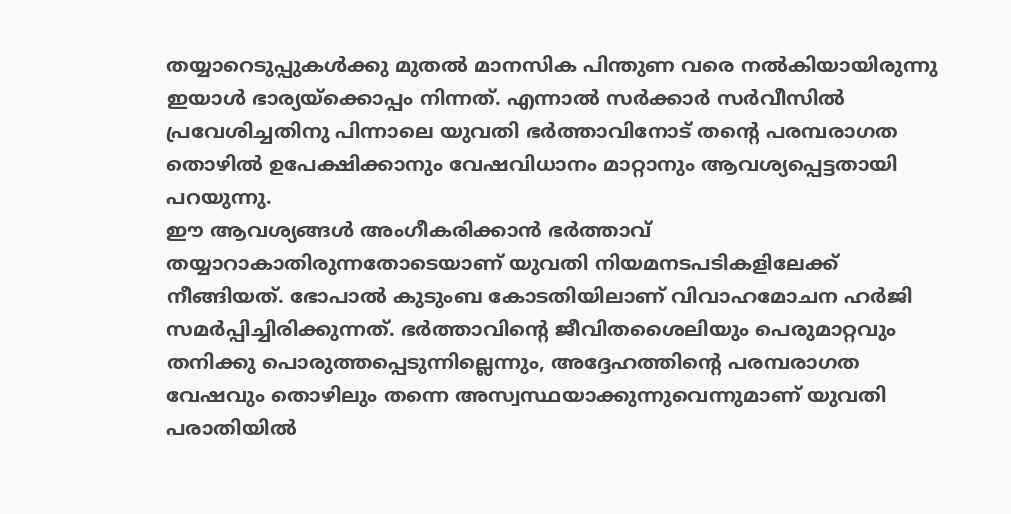തയ്യാറെടുപ്പുകൾക്കു മുതൽ മാനസിക പിന്തുണ വരെ നൽകിയായിരുന്നു ഇയാൾ ഭാര്യയ്ക്കൊപ്പം നിന്നത്. എന്നാൽ സർക്കാർ സർവീസിൽ പ്രവേശിച്ചതിനു പിന്നാലെ യുവതി ഭർത്താവിനോട് തന്റെ പരമ്പരാഗത തൊഴിൽ ഉപേക്ഷിക്കാനും വേഷവിധാനം മാറ്റാനും ആവശ്യപ്പെട്ടതായി പറയുന്നു.
ഈ ആവശ്യങ്ങൾ അംഗീകരിക്കാൻ ഭർത്താവ് തയ്യാറാകാതിരുന്നതോടെയാണ് യുവതി നിയമനടപടികളിലേക്ക് നീങ്ങിയത്. ഭോപാൽ കുടുംബ കോടതിയിലാണ് വിവാഹമോചന ഹർജി സമർപ്പിച്ചിരിക്കുന്നത്. ഭർത്താവിന്റെ ജീവിതശൈലിയും പെരുമാറ്റവും തനിക്കു പൊരുത്തപ്പെടുന്നില്ലെന്നും, അദ്ദേഹത്തിന്റെ പരമ്പരാഗത വേഷവും തൊഴിലും തന്നെ അസ്വസ്ഥയാക്കുന്നുവെന്നുമാണ് യുവതി പരാതിയിൽ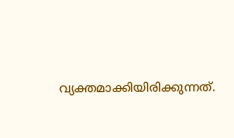വ്യക്തമാക്കിയിരിക്കുന്നത്.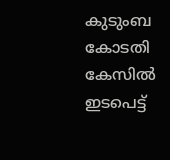കുടുംബ കോടതി കേസിൽ ഇടപെട്ട്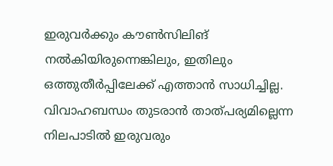ഇരുവർക്കും കൗൺസിലിങ് നൽകിയിരുന്നെങ്കിലും, ഇതിലും ഒത്തുതീർപ്പിലേക്ക് എത്താൻ സാധിച്ചില്ല. വിവാഹബന്ധം തുടരാൻ താത്പര്യമില്ലെന്ന നിലപാടിൽ ഇരുവരും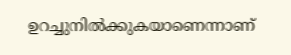ഉറച്ചുനിൽക്കുകയാണെന്നാണ്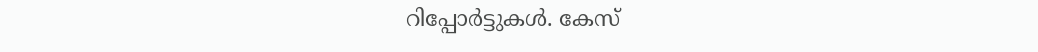റിപ്പോർട്ടുകൾ. കേസ്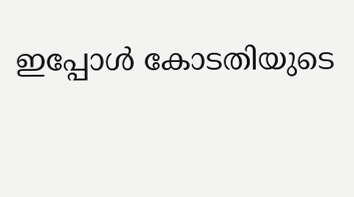ഇപ്പോൾ കോടതിയുടെ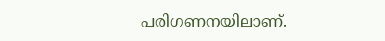പരിഗണനയിലാണ്.